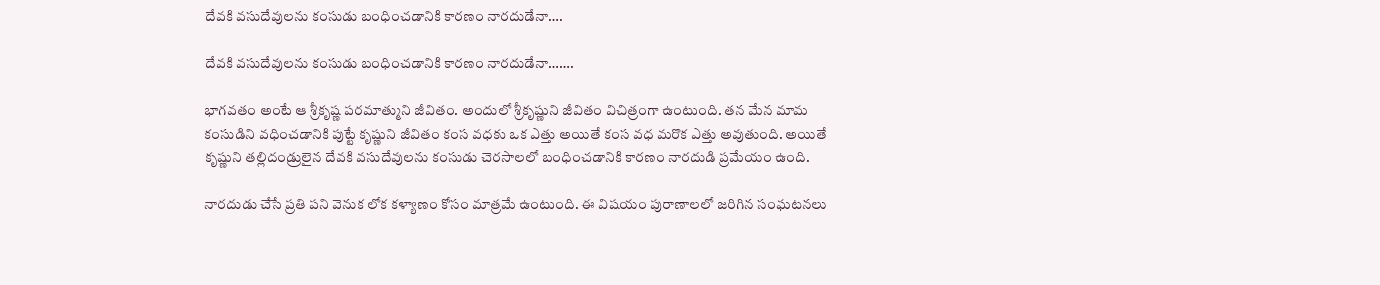దేవకి వసుదేవులను కంసుడు బంధించడానికి కారణం నారదుడేనా….

దేవకి వసుదేవులను కంసుడు బంధించడానికి కారణం నారదుడేనా…….

భాగవతం అంటే ఆ శ్రీకృష్ణ పరమాత్ముని జీవితం. అందులో శ్రీకృష్ణుని జీవితం విచిత్రంగా ఉంటుంది. తన మేన మామ కంసుడిని వధించడానికి పుట్టే కృష్ణుని జీవితం కంస వధకు ఒక ఎత్తు అయితే కంస వధ మరొక ఎత్తు అవుతుంది. అయితే కృష్ణుని తల్లిదండ్రులైన దేవకి వసుదేవులను కంసుడు చెరసాలలో బంధించడానికి కారణం నారదుడి ప్రమేయం ఉంది.

నారదుడు చేసే ప్రతి పని వెనుక లోక కళ్యాణం కోసం మాత్రమే ఉంటుంది. ఈ విషయం పురాణాలలో జరిగిన సంఘటనలు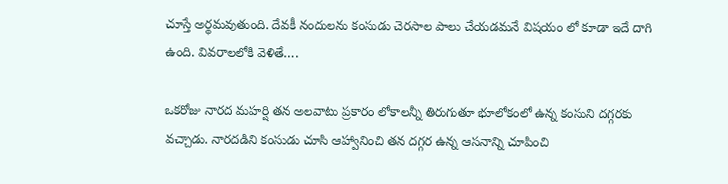చూస్తే అర్థమవుతుంది. దేవకీ నందులను కంసుడు చెరసాల పాలు చేయడమనే విషయం లో కూడా ఇదే దాగి ఉంది. వివరాలలోకి వెళితే….

ఒకరోజు నారద మహర్షి తన అలవాటు ప్రకారం లోకాలన్నీ తిరుగుతూ భూలోకంలో ఉన్న కంసుని దగ్గరకు వచ్చాడు. నారదడిని కంసుడు చూసి ఆహ్వానించి తన దగ్గర ఉన్న ఆసనాన్ని చూపించి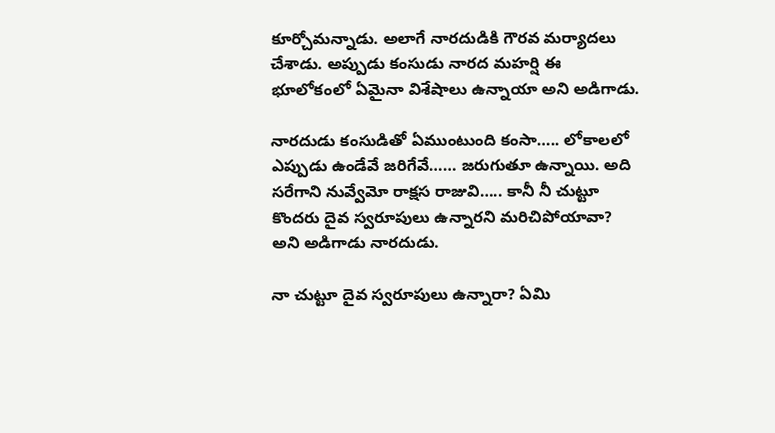కూర్చోమన్నాడు. అలాగే నారదుడికి గౌరవ మర్యాదలు చేశాడు. అప్పుడు కంసుడు నారద మహర్షి ఈ భూలోకంలో ఏమైనా విశేషాలు ఉన్నాయా అని అడిగాడు.

నారదుడు కంసుడితో ఏముంటుంది కంసా….. లోకాలలో ఎప్పుడు ఉండేవే జరిగేవే…… జరుగుతూ ఉన్నాయి. అది సరేగాని నువ్వేమో రాక్షస రాజువి….. కానీ నీ చుట్టూ కొందరు దైవ స్వరూపులు ఉన్నారని మరిచిపోయావా? అని అడిగాడు నారదుడు.

నా చుట్టూ దైవ స్వరూపులు ఉన్నారా? ఏమి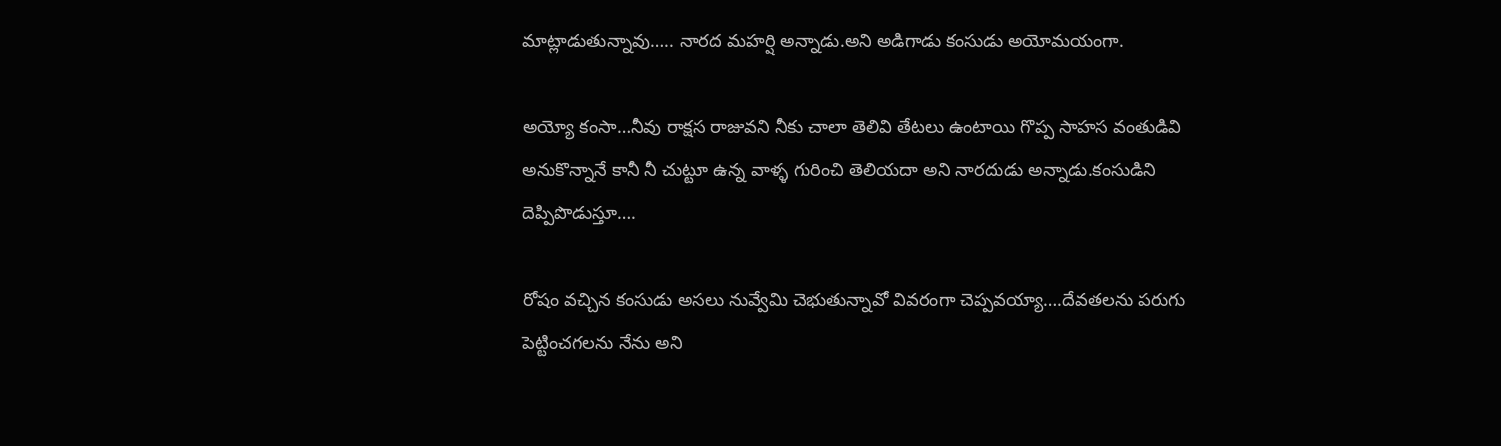మాట్లాడుతున్నావు….. నారద మహర్షి అన్నాడు.అని అడిగాడు కంసుడు అయోమయంగా.

అయ్యో కంసా…నీవు రాక్షస రాజువని నీకు చాలా తెలివి తేటలు ఉంటాయి గొప్ప సాహస వంతుడివి అనుకొన్నానే కానీ నీ చుట్టూ ఉన్న వాళ్ళ గురించి తెలియదా అని నారదుడు అన్నాడు.కంసుడిని దెప్పిపొడుస్తూ….

రోషం వచ్చిన కంసుడు అసలు నువ్వేమి చెభుతున్నావో వివరంగా చెప్పవయ్యా….దేవతలను పరుగు పెట్టించగలను నేను అని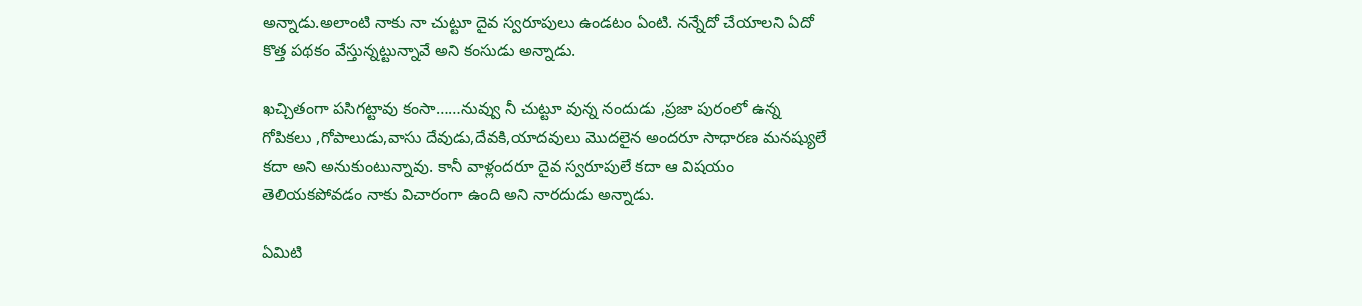అన్నాడు.అలాంటి నాకు నా చుట్టూ దైవ స్వరూపులు ఉండటం ఏంటి. నన్నేదో చేయాలని ఏదో కొత్త పథకం వేస్తున్నట్టున్నావే అని కంసుడు అన్నాడు.

ఖచ్చితంగా పసిగట్టావు కంసా……నువ్వు నీ చుట్టూ వున్న నందుడు ,ప్రజా పురంలో ఉన్న గోపికలు ,గోపాలుడు,వాసు దేవుడు,దేవకి,యాదవులు మొదలైన అందరూ సాధారణ మనష్యులే కదా అని అనుకుంటున్నావు. కానీ వాళ్లందరూ దైవ స్వరూపులే కదా ఆ విషయం తెలియకపోవడం నాకు విచారంగా ఉంది అని నారదుడు అన్నాడు.

ఏమిటి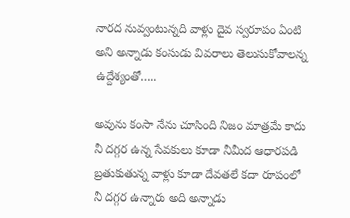నారద నువ్వంటున్నది వాళ్లు దైవ స్వరూపం ఏంటి అని అన్నాడు కంసుడు వివరాలు తెలుసుకోవాలన్న ఉద్దేశ్యంతో…..

అవును కంసా నేను చూసింది నిజం మాత్రమే కాదు నీ దగ్గర ఉన్న సేవకులు కూడా నీమీద ఆధారపడి బ్రతుకుతున్న వాళ్లు కూడా దేవతలే కదా రూపంలో నీ దగ్గర ఉన్నారు అది అన్నాడు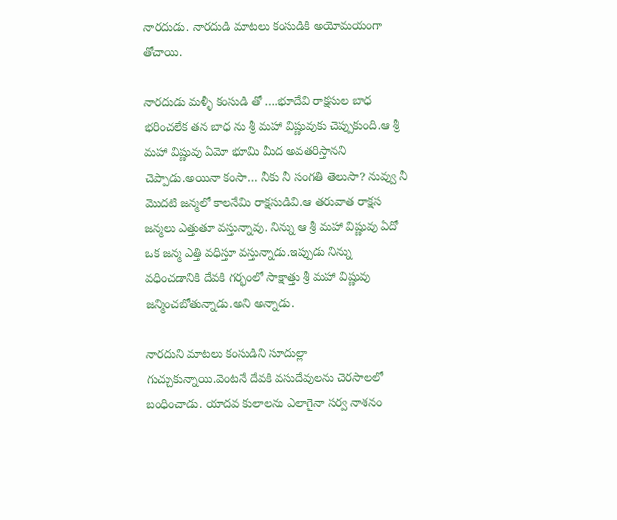నారదుడు. నారదుడి మాటలు కంసుడికి అయోమయంగా తోచాయి.

నారదుడు మళ్ళీ కంసుడి తో ….భూదేవి రాక్షసుల బాధ భరించలేక తన బాధ ను శ్రీ మహా విష్ణువుకు చెప్పుకుంది.ఆ శ్రీ మహా విష్ణువు ఏమో భూమి మీద అవతరిస్తానని చెప్పాడు.అయినా కంసా… నీకు నీ సంగతి తెలుసా? నువ్వు నీ మొదటి జన్మలో కాలనేమి రాక్షసుడివి.ఆ తరువాత రాక్షస జన్మలు ఎత్తుతూ వస్తున్నావు. నిన్ను ఆ శ్రీ మహా విష్ణువు ఏదో ఒక జన్మ ఎత్తి వధిస్తూ వస్తున్నాడు.ఇప్పుడు నిన్ను వధించడానికి దేవకి గర్భంలో సాక్షాత్తు శ్రీ మహా విష్ణువు జన్మించబోతున్నాడు.అని అన్నాడు.

నారదుని మాటలు కంసుడిని సూదుల్లా గుచ్చుకున్నాయి.వెంటనే దేవకి వసుదేవులను చెరసాలలో బంధించాడు. యాదవ కులాలను ఎలాగైనా సర్వ నాశనం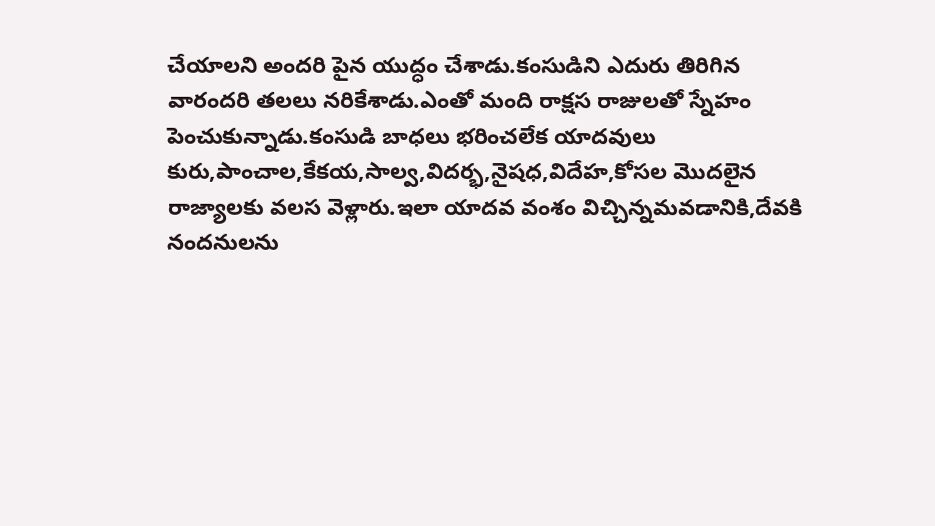చేయాలని అందరి పైన యుద్ధం చేశాడు.కంసుడిని ఎదురు తిరిగిన వారందరి తలలు నరికేశాడు.ఎంతో మంది రాక్షస రాజులతో స్నేహం పెంచుకున్నాడు.కంసుడి బాధలు భరించలేక యాదవులు కురు,పాంచాల,కేకయ,సాల్వ,విదర్భ,నైషధ,విదేహ,కోసల మొదలైన రాజ్యాలకు వలస వెళ్లారు.ఇలా యాదవ వంశం విచ్చిన్నమవడానికి,దేవకి నందనులను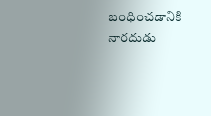బంధించడానికి నారదుడు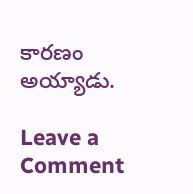కారణం అయ్యాడు.

Leave a Comment